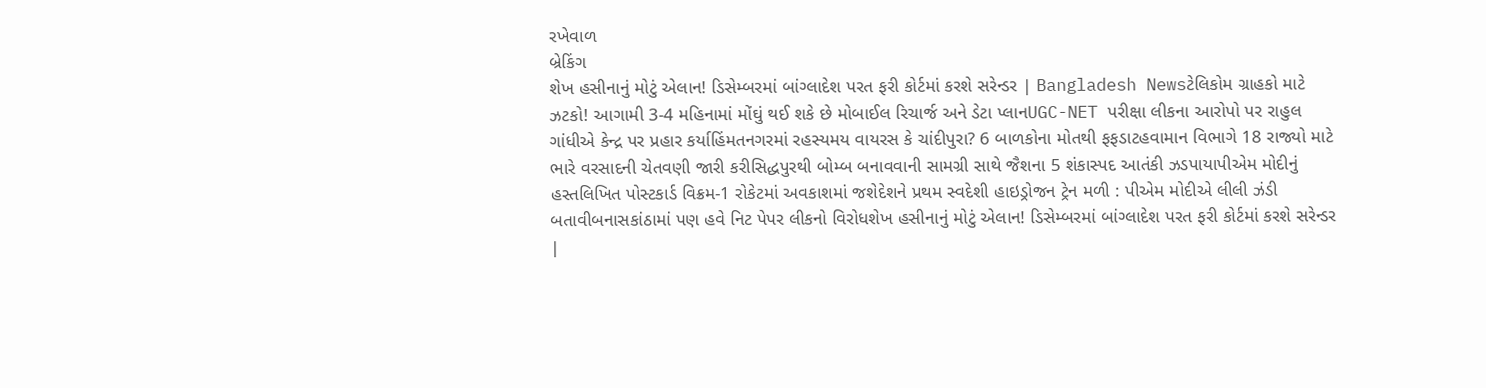રખેવાળ
બ્રેકિંગ
શેખ હસીનાનું મોટું એલાન! ડિસેમ્બરમાં બાંગ્લાદેશ પરત ફરી કોર્ટમાં કરશે સરેન્ડર | Bangladesh Newsટેલિકોમ ગ્રાહકો માટે ઝટકો! આગામી 3-4 મહિનામાં મોંઘું થઈ શકે છે મોબાઈલ રિચાર્જ અને ડેટા પ્લાનUGC-NET પરીક્ષા લીકના આરોપો પર રાહુલ ગાંધીએ કેન્દ્ર પર પ્રહાર કર્યાહિંમતનગરમાં રહસ્યમય વાયરસ કે ચાંદીપુરા? 6 બાળકોના મોતથી ફફડાટહવામાન વિભાગે 18 રાજ્યો માટે ભારે વરસાદની ચેતવણી જારી કરીસિદ્ધપુરથી બોમ્બ બનાવવાની સામગ્રી સાથે જૈશના 5 શંકાસ્પદ આતંકી ઝડપાયાપીએમ મોદીનું હસ્તલિખિત પોસ્ટકાર્ડ વિક્રમ-1 રોકેટમાં અવકાશમાં જશેદેશને પ્રથમ સ્વદેશી હાઇડ્રોજન ટ્રેન મળી : પીએમ મોદીએ લીલી ઝંડી બતાવીબનાસકાંઠામાં પણ હવે નિટ પેપર લીકનો વિરોધશેખ હસીનાનું મોટું એલાન! ડિસેમ્બરમાં બાંગ્લાદેશ પરત ફરી કોર્ટમાં કરશે સરેન્ડર |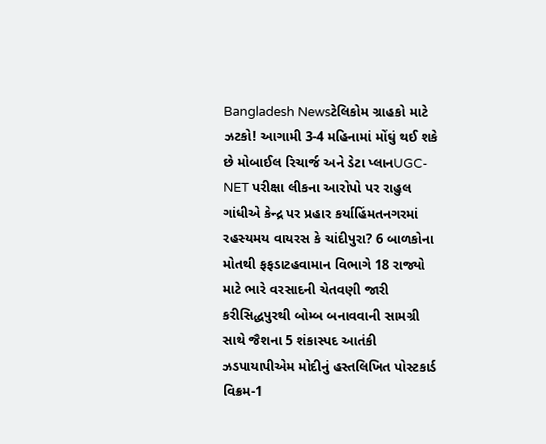Bangladesh Newsટેલિકોમ ગ્રાહકો માટે ઝટકો! આગામી 3-4 મહિનામાં મોંઘું થઈ શકે છે મોબાઈલ રિચાર્જ અને ડેટા પ્લાનUGC-NET પરીક્ષા લીકના આરોપો પર રાહુલ ગાંધીએ કેન્દ્ર પર પ્રહાર કર્યાહિંમતનગરમાં રહસ્યમય વાયરસ કે ચાંદીપુરા? 6 બાળકોના મોતથી ફફડાટહવામાન વિભાગે 18 રાજ્યો માટે ભારે વરસાદની ચેતવણી જારી કરીસિદ્ધપુરથી બોમ્બ બનાવવાની સામગ્રી સાથે જૈશના 5 શંકાસ્પદ આતંકી ઝડપાયાપીએમ મોદીનું હસ્તલિખિત પોસ્ટકાર્ડ વિક્રમ-1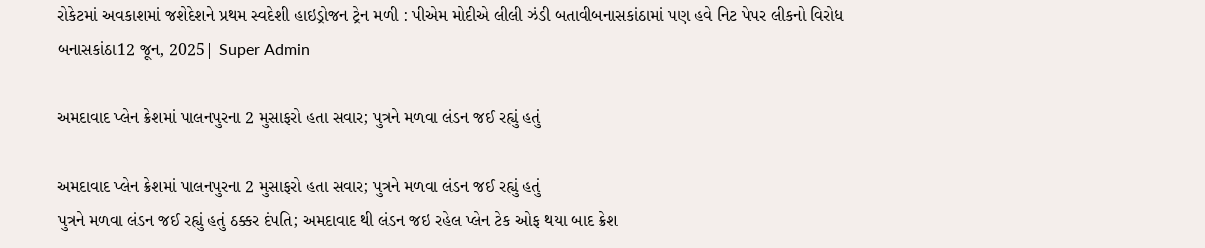રોકેટમાં અવકાશમાં જશેદેશને પ્રથમ સ્વદેશી હાઇડ્રોજન ટ્રેન મળી : પીએમ મોદીએ લીલી ઝંડી બતાવીબનાસકાંઠામાં પણ હવે નિટ પેપર લીકનો વિરોધ
બનાસકાંઠા12 જૂન, 2025| Super Admin

અમદાવાદ પ્લેન ક્રેશમાં પાલનપુરના 2 મુસાફરો હતા સવાર; પુત્રને મળવા લંડન જઈ રહ્યું હતું

અમદાવાદ પ્લેન ક્રેશમાં પાલનપુરના 2 મુસાફરો હતા સવાર; પુત્રને મળવા લંડન જઈ રહ્યું હતું
પુત્રને મળવા લંડન જઈ રહ્યું હતું ઠક્કર દંપતિ; અમદાવાદ થી લંડન જઇ રહેલ પ્લેન ટેક ઓફ થયા બાદ ક્રેશ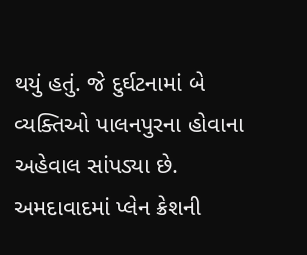થયું હતું. જે દુર્ઘટનામાં બે વ્યક્તિઓ પાલનપુરના હોવાના અહેવાલ સાંપડ્યા છે. અમદાવાદમાં પ્લેન ક્રેશની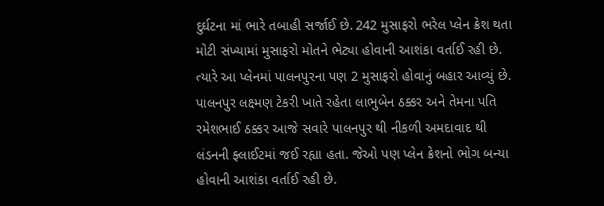દુર્ઘટના માં ભારે તબાહી સર્જાઈ છે. 242 મુસાફરો ભરેલ પ્લેન ક્રેશ થતા મોટી સંખ્યામાં મુસાફરો મોતને ભેટ્યા હોવાની આશંકા વર્તાઈ રહી છે. ત્યારે આ પ્લેનમાં પાલનપુરના પણ 2 મુસાફરો હોવાનું બહાર આવ્યું છે. પાલનપુર લક્ષ્મણ ટેકરી ખાતે રહેતા લાભુબેન ઠક્કર અને તેમના પતિ રમેશભાઈ ઠક્કર આજે સવારે પાલનપુર થી નીકળી અમદાવાદ થી લંડનની ફ્લાઈટમાં જઈ રહ્યા હતા. જેઓ પણ પ્લેન ક્રેશનો ભોગ બન્યા હોવાની આશંકા વર્તાઈ રહી છે.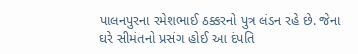પાલનપુરના રમેશભાઈ ઠક્કરનો પુત્ર લંડન રહે છે. જેના ઘરે સીમંતનો પ્રસંગ હોઈ આ દંપતિ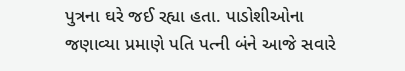પુત્રના ઘરે જઈ રહ્યા હતા. પાડોશીઓના જણાવ્યા પ્રમાણે પતિ પત્ની બંને આજે સવારે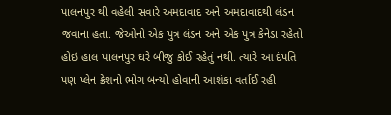પાલનપુર થી વહેલી સવારે અમદાવાદ અને અમદાવાદથી લંડન જવાના હતા. જેઓનો એક પુત્ર લંડન અને એક પુત્ર કેનેડા રહેતો હોઇ હાલ પાલનપુર ઘરે બીજુ કોઈ રહેતું નથી. ત્યારે આ દંપતિ પણ પ્લેન ક્રેશનો ભોગ બન્યો હોવાની આશંકા વર્તાઈ રહી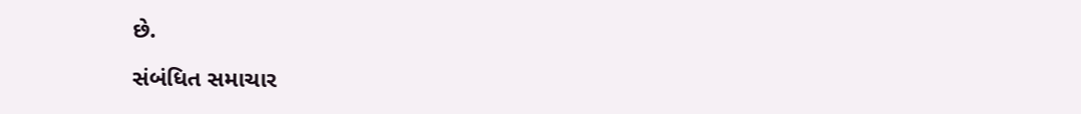છે.

સંબંધિત સમાચાર